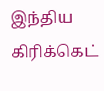இந்திய கிரிக்கெட்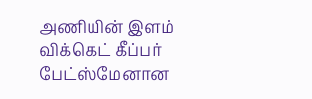அணியின் இளம் விக்கெட் கீப்பர் பேட்ஸ்மேனான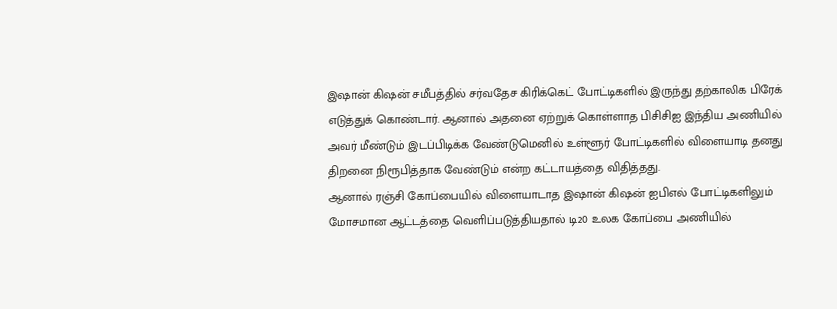இஷான் கிஷன் சமீபத்தில் சர்வதேச கிரிக்கெட் போட்டிகளில் இருந்து தற்காலிக பிரேக் எடுத்துக் கொண்டார். ஆனால் அதனை ஏற்றுக் கொள்ளாத பிசிசிஐ இந்திய அணியில் அவர் மீண்டும் இடப்பிடிக்க வேண்டுமெனில் உள்ளூர் போட்டிகளில் விளையாடி தனது திறனை நிரூபித்தாக வேண்டும் என்ற கட்டாயத்தை விதித்தது.
ஆனால் ரஞ்சி கோப்பையில் விளையாடாத இஷான் கிஷன் ஐபிஎல் போட்டிகளிலும் மோசமான ஆட்டத்தை வெளிப்படுத்தியதால் டி20 உலக கோப்பை அணியில்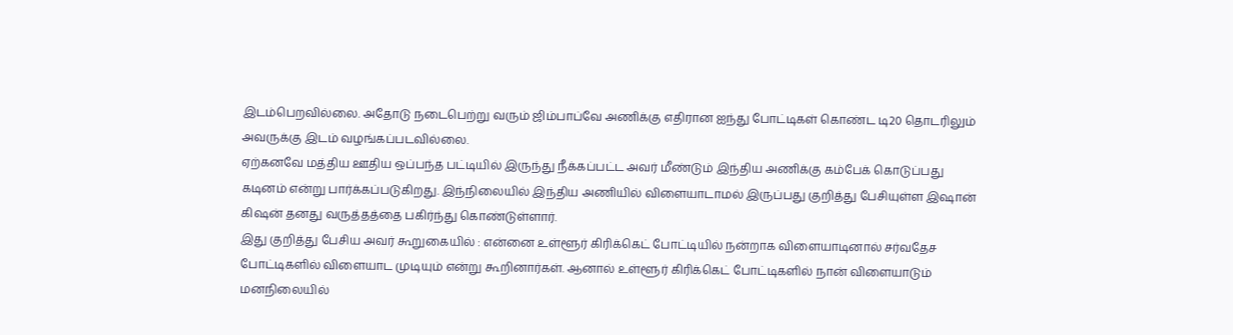இடம்பெறவில்லை. அதோடு நடைபெற்று வரும் ஜிம்பாப்வே அணிக்கு எதிரான ஐந்து போட்டிகள் கொண்ட டி20 தொடரிலும் அவருக்கு இடம் வழங்கப்படவில்லை.
ஏற்கனவே மத்திய ஊதிய ஒப்பந்த பட்டியில் இருந்து நீக்கப்பட்ட அவர் மீண்டும் இந்திய அணிக்கு கம்பேக் கொடுப்பது கடினம் என்று பார்க்கப்படுகிறது. இந்நிலையில் இந்திய அணியில் விளையாடாமல் இருப்பது குறித்து பேசியுள்ள இஷான் கிஷன் தனது வருத்தத்தை பகிர்ந்து கொண்டுள்ளார்.
இது குறித்து பேசிய அவர் கூறுகையில் : என்னை உள்ளூர் கிரிக்கெட் போட்டியில் நன்றாக விளையாடினால் சர்வதேச போட்டிகளில் விளையாட முடியும் என்று கூறினார்கள். ஆனால் உள்ளூர் கிரிக்கெட் போட்டிகளில் நான் விளையாடும் மனநிலையில்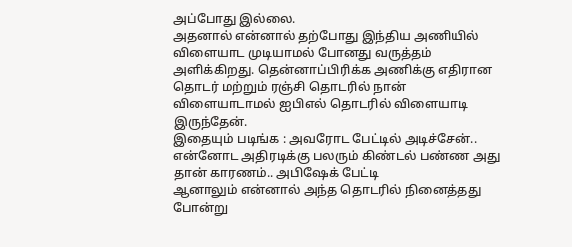அப்போது இல்லை.
அதனால் என்னால் தற்போது இந்திய அணியில் விளையாட முடியாமல் போனது வருத்தம் அளிக்கிறது. தென்னாப்பிரிக்க அணிக்கு எதிரான தொடர் மற்றும் ரஞ்சி தொடரில் நான் விளையாடாமல் ஐபிஎல் தொடரில் விளையாடி இருந்தேன்.
இதையும் படிங்க : அவரோட பேட்டில் அடிச்சேன்.. என்னோட அதிரடிக்கு பலரும் கிண்டல் பண்ண அது தான் காரணம்.. அபிஷேக் பேட்டி
ஆனாலும் என்னால் அந்த தொடரில் நினைத்தது போன்று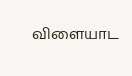விளையாட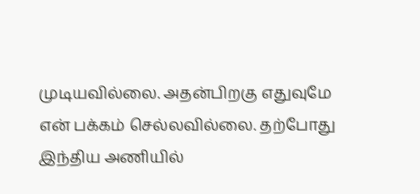முடியவில்லை. அதன்பிறகு எதுவுமே என் பக்கம் செல்லவில்லை. தற்போது இந்திய அணியில்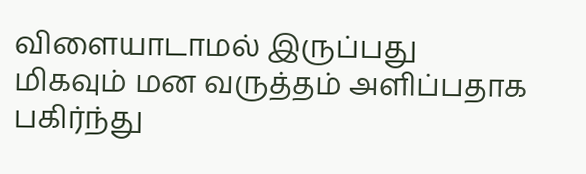விளையாடாமல் இருப்பது மிகவும் மன வருத்தம் அளிப்பதாக பகிர்ந்து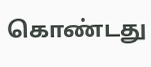கொண்டது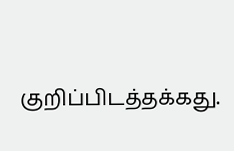குறிப்பிடத்தக்கது.